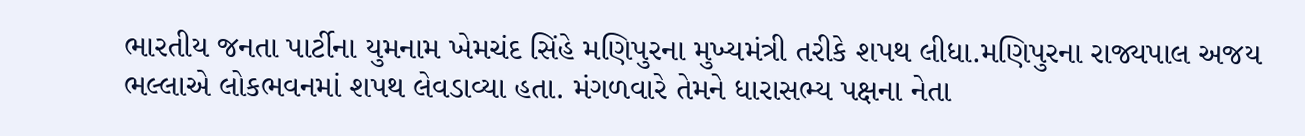ભારતીય જનતા પાર્ટીના યુમનામ ખેમચંદ સિંહે મણિપુરના મુખ્યમંત્રી તરીકે શપથ લીધા.મણિપુરના રાજ્યપાલ અજય ભલ્લાએ લોકભવનમાં શપથ લેવડાવ્યા હતા. મંગળવારે તેમને ધારાસભ્ય પક્ષના નેતા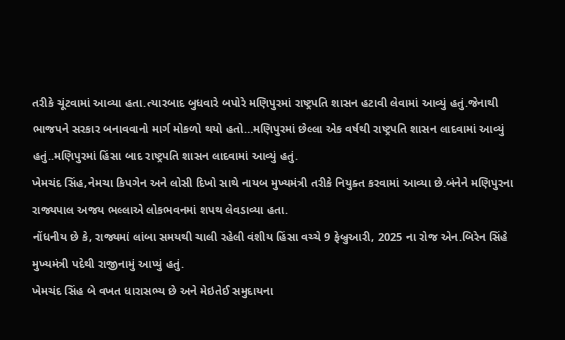તરીકે ચૂંટવામાં આવ્યા હતા.ત્યારબાદ બુધવારે બપોરે મણિપુરમાં રાષ્ટ્રપતિ શાસન હટાવી લેવામાં આવ્યું હતું.જેનાથી ભાજપને સરકાર બનાવવાનો માર્ગ મોકળો થયો હતો…મણિપુરમાં છેલ્લા એક વર્ષથી રાષ્ટ્રપતિ શાસન લાદવામાં આવ્યું હતું..મણિપુરમાં હિંસા બાદ રાષ્ટ્રપતિ શાસન લાદવામાં આવ્યું હતું.
ખેમચંદ સિંહ,નેમચા કિપગેન અને લોસી દિખો સાથે નાયબ મુખ્યમંત્રી તરીકે નિયુક્ત કરવામાં આવ્યા છે.બંનેને મણિપુરના રાજ્યપાલ અજય ભલ્લાએ લોકભવનમાં શપથ લેવડાવ્યા હતા.
નોંધનીય છે કે, રાજ્યમાં લાંબા સમયથી ચાલી રહેલી વંશીય હિંસા વચ્ચે 9 ફેબ્રુઆરી, 2025 ના રોજ એન.બિરેન સિંહે મુખ્યમંત્રી પદેથી રાજીનામું આપ્યું હતું.
ખેમચંદ સિંહ બે વખત ધારાસભ્ય છે અને મેઇતેઈ સમુદાયના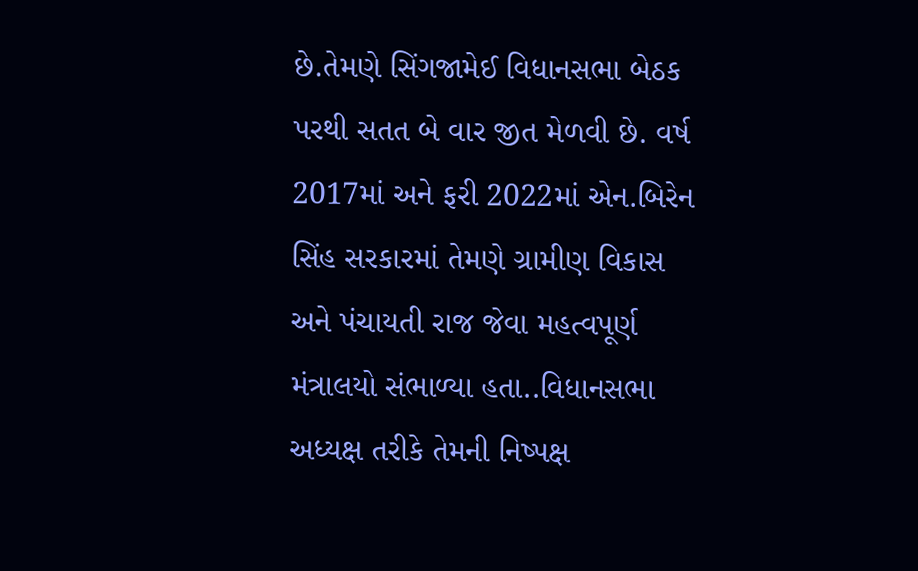છે.તેમણે સિંગજામેઈ વિધાનસભા બેઠક પરથી સતત બે વાર જીત મેળવી છે. વર્ષ 2017માં અને ફરી 2022માં એન.બિરેન સિંહ સરકારમાં તેમણે ગ્રામીણ વિકાસ અને પંચાયતી રાજ જેવા મહત્વપૂર્ણ મંત્રાલયો સંભાળ્યા હતા..વિધાનસભા અધ્યક્ષ તરીકે તેમની નિષ્પક્ષ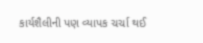કાર્યશૈલીની પણ વ્યાપક ચર્ચા થઈ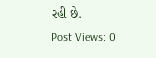રહી છે.
Post Views: 0